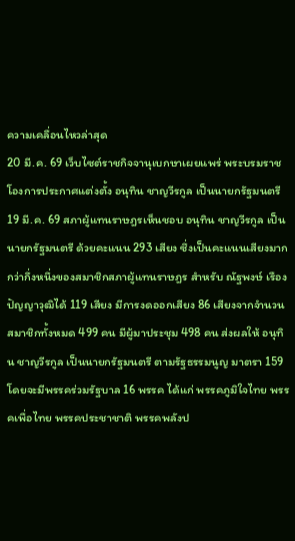ความเคลื่อนไหวล่าสุด
20 มี.ค. 69 เว็บไซต์ราชกิจจานุเบกษาเผยแพร่ พระบรมราชโองการประกาศแต่งตั้ง อนุทิน ชาญวีรกูล เป็นนายกรัฐมนตรี
19 มี.ค. 69 สภาผู้แทนราษฎรเห็นชอบ อนุทิน ชาญวีรกูล เป็นนายกรัฐมนตรี ด้วยคะแนน 293 เสียง ซึ่งเป็นคะแนนเสียงมากกว่ากึ่งหนึ่งของสมาชิกสภาผู้แทนราษฎร สำหรับ ณัฐพงษ์ เรืองปัญญาวุฒิได้ 119 เสียง มีการงดออกเสียง 86 เสียงจากจำนวนสมาชิกทั้งหมด 499 คน มีผู้มาประชุม 498 คน ส่งผลให้ อนุทิน ชาญวีรกูล เป็นนายกรัฐมนตรี ตามรัฐธรรมนูญ มาตรา 159
โดยจะมีพรรคร่วมรัฐบาล 16 พรรค ได้แก่ พรรคภูมิใจไทย พรรคเพื่อไทย พรรคประชาชาติ พรรคพลังป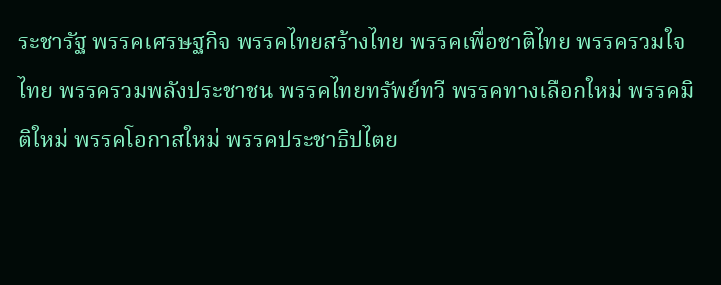ระชารัฐ พรรคเศรษฐกิจ พรรคไทยสร้างไทย พรรคเพื่อชาติไทย พรรครวมใจไทย พรรครวมพลังประชาชน พรรคไทยทรัพย์ทวี พรรคทางเลือกใหม่ พรรคมิติใหม่ พรรคโอกาสใหม่ พรรคประชาธิปไตย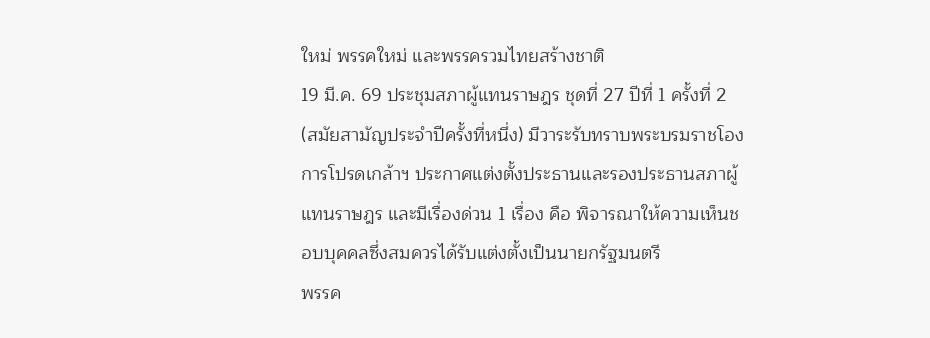ใหม่ พรรคใหม่ และพรรครวมไทยสร้างชาติ
19 มี.ค. 69 ประชุมสภาผู้แทนราษฎร ชุดที่ 27 ปีที่ 1 ครั้งที่ 2 (สมัยสามัญประจำปีครั้งที่หนึ่ง) มีวาระรับทราบพระบรมราชโองการโปรดเกล้าฯ ประกาศแต่งตั้งประธานและรองประธานสภาผู้แทนราษฎร และมีเรื่องด่วน 1 เรื่อง คือ พิจารณาให้ความเห็นชอบบุคคลซึ่งสมควรได้รับแต่งตั้งเป็นนายกรัฐมนตรี
พรรค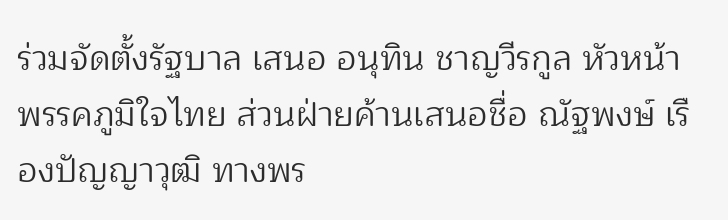ร่วมจัดตั้งรัฐบาล เสนอ อนุทิน ชาญวีรกูล หัวหน้าพรรคภูมิใจไทย ส่วนฝ่ายค้านเสนอชื่อ ณัฐพงษ์ เรืองปัญญาวุฒิ ทางพร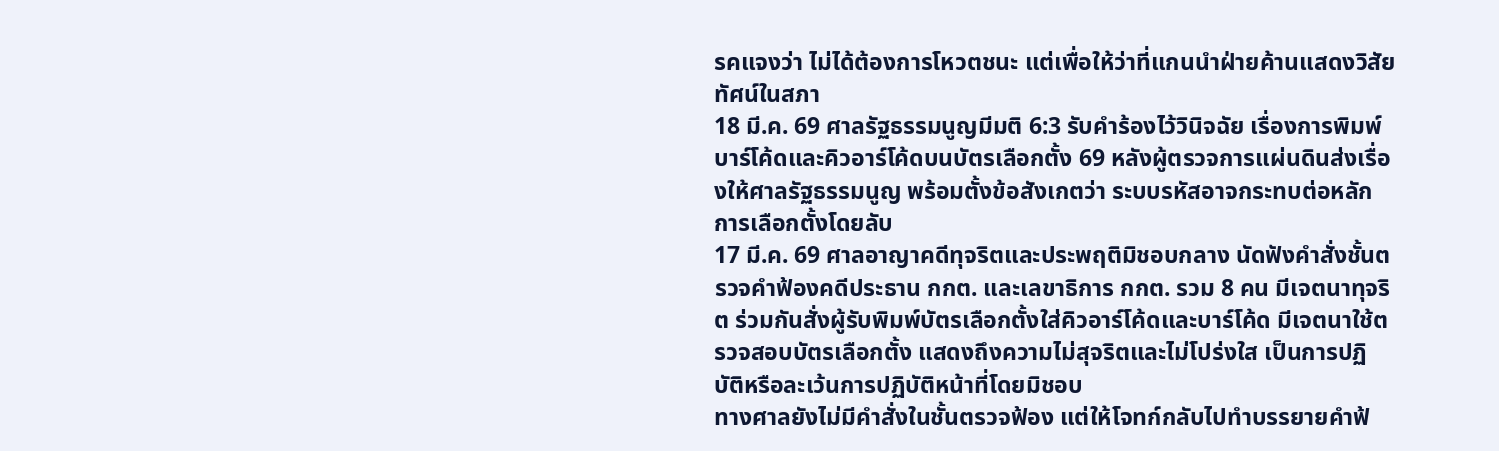รคแจงว่า ไม่ได้ต้องการโหวตชนะ แต่เพื่อให้ว่าที่แกนนำฝ่ายค้านแสดงวิสัยทัศน์ในสภา
18 มี.ค. 69 ศาลรัฐธรรมนูญมีมติ 6:3 รับคำร้องไว้วินิจฉัย เรื่องการพิมพ์บาร์โค้ดและคิวอาร์โค้ดบนบัตรเลือกตั้ง 69 หลังผู้ตรวจการแผ่นดินส่งเรื่องให้ศาลรัฐธรรมนูญ พร้อมตั้งข้อสังเกตว่า ระบบรหัสอาจกระทบต่อหลักการเลือกตั้งโดยลับ
17 มี.ค. 69 ศาลอาญาคดีทุจริตและประพฤติมิชอบกลาง นัดฟังคำสั่งชั้นตรวจคำฟ้องคดีประธาน กกต. และเลขาธิการ กกต. รวม 8 คน มีเจตนาทุจริต ร่วมกันสั่งผู้รับพิมพ์บัตรเลือกตั้งใส่คิวอาร์โค้ดและบาร์โค้ด มีเจตนาใช้ตรวจสอบบัตรเลือกตั้ง แสดงถึงความไม่สุจริตและไม่โปร่งใส เป็นการปฏิบัติหรือละเว้นการปฏิบัติหน้าที่โดยมิชอบ
ทางศาลยังไม่มีคำสั่งในชั้นตรวจฟ้อง แต่ให้โจทก์กลับไปทำบรรยายคำฟ้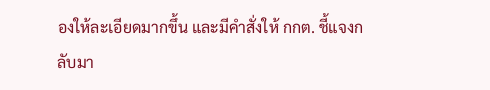องให้ละเอียดมากขึ้น และมีคำสั่งให้ กกต. ชี้แจงกลับมา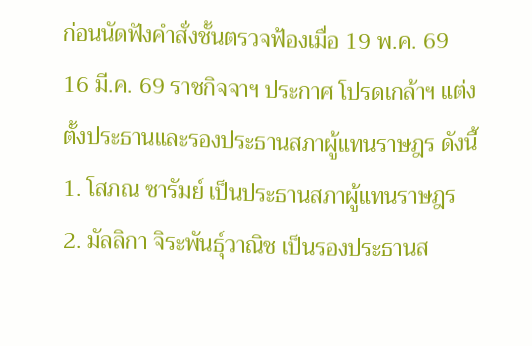ก่อนนัดฟังคำสั่งชั้นตรวจฟ้องเมื่อ 19 พ.ค. 69
16 มี.ค. 69 ราชกิจจาฯ ประกาศ โปรดเกล้าฯ แต่งตั้งประธานและรองประธานสภาผู้แทนราษฎร ดังนี้
1. โสภณ ซารัมย์ เป็นประธานสภาผู้แทนราษฎร
2. มัลลิกา จิระพันธุ์วาณิช เป็นรองประธานส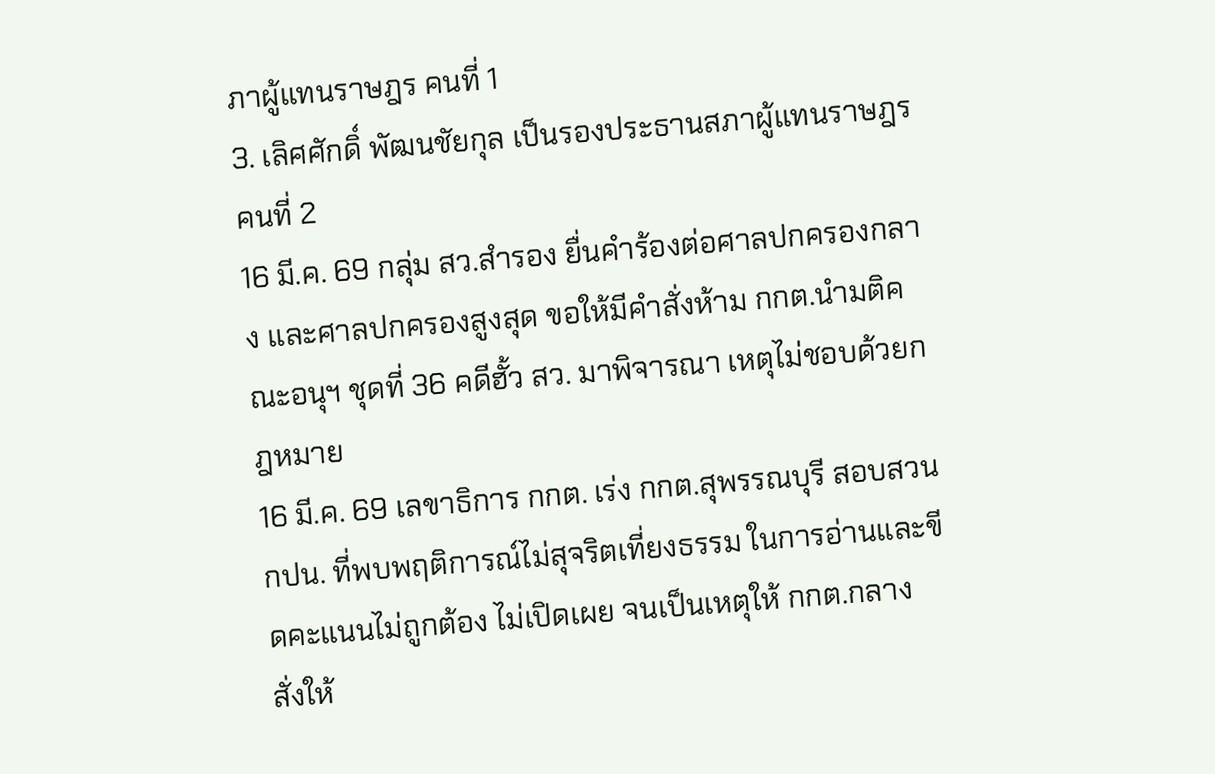ภาผู้แทนราษฎร คนที่ 1
3. เลิศศักดิ์ พัฒนชัยกุล เป็นรองประธานสภาผู้แทนราษฎร คนที่ 2
16 มี.ค. 69 กลุ่ม สว.สำรอง ยื่นคำร้องต่อศาลปกครองกลาง และศาลปกครองสูงสุด ขอให้มีคำสั่งห้าม กกต.นำมติคณะอนุฯ ชุดที่ 36 คดีฮั้ว สว. มาพิจารณา เหตุไม่ชอบด้วยกฎหมาย
16 มี.ค. 69 เลขาธิการ กกต. เร่ง กกต.สุพรรณบุรี สอบสวน กปน. ที่พบพฤติการณ์ไม่สุจริตเที่ยงธรรม ในการอ่านและขีดคะแนนไม่ถูกต้อง ไม่เปิดเผย จนเป็นเหตุให้ กกต.กลาง สั่งให้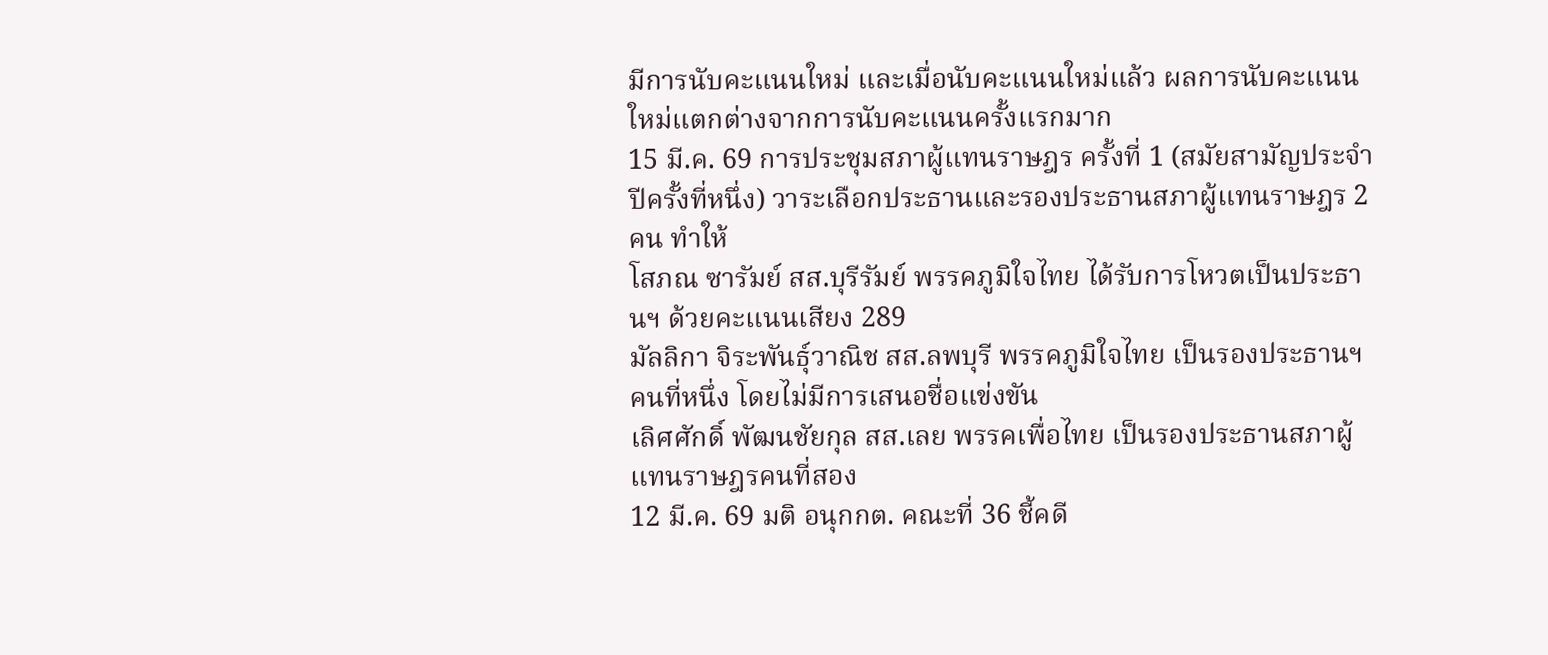มีการนับคะแนนใหม่ และเมื่อนับคะแนนใหม่แล้ว ผลการนับคะแนนใหม่แตกต่างจากการนับคะแนนครั้งแรกมาก
15 มี.ค. 69 การประชุมสภาผู้แทนราษฎร ครั้งที่ 1 (สมัยสามัญประจำปีครั้งที่หนึ่ง) วาระเลือกประธานและรองประธานสภาผู้แทนราษฎร 2 คน ทำให้
โสภณ ซารัมย์ สส.บุรีรัมย์ พรรคภูมิใจไทย ได้รับการโหวตเป็นประธานฯ ด้วยคะแนนเสียง 289
มัลลิกา จิระพันธุ์วาณิช สส.ลพบุรี พรรคภูมิใจไทย เป็นรองประธานฯ คนที่หนึ่ง โดยไม่มีการเสนอชื่อแข่งขัน
เลิศศักดิ์ พัฒนชัยกุล สส.เลย พรรคเพื่อไทย เป็นรองประธานสภาผู้แทนราษฎรคนที่สอง
12 มี.ค. 69 มติ อนุกกต. คณะที่ 36 ชี้คดี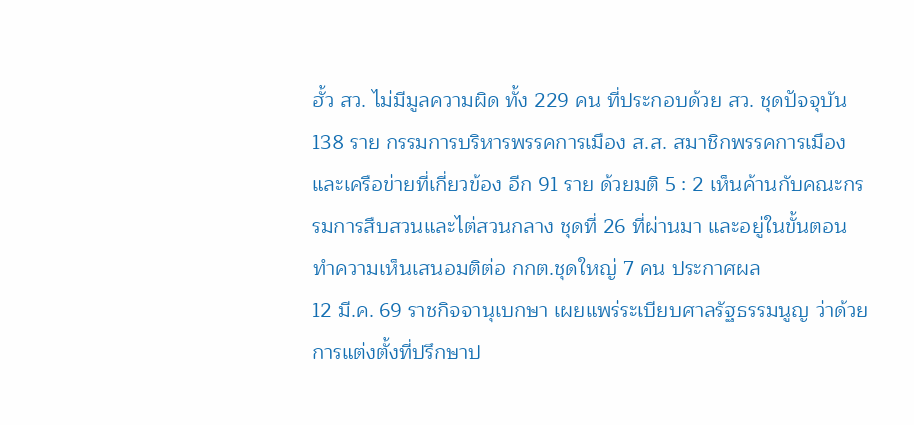ฮั้ว สว. ไม่มีมูลความผิด ทั้ง 229 คน ที่ประกอบด้วย สว. ชุดปัจจุบัน 138 ราย กรรมการบริหารพรรคการเมือง ส.ส. สมาชิกพรรคการเมือง และเครือข่ายที่เกี่ยวข้อง อีก 91 ราย ด้วยมติ 5 : 2 เห็นค้านกับคณะกรรมการสืบสวนและไต่สวนกลาง ชุดที่ 26 ที่ผ่านมา และอยู่ในขั้นตอนทำความเห็นเสนอมติต่อ กกต.ชุดใหญ่ 7 คน ประกาศผล
12 มี.ค. 69 ราชกิจจานุเบกษา เผยแพร่ระเบียบศาลรัฐธรรมนูญ ว่าด้วยการแต่งตั้งที่ปรึกษาป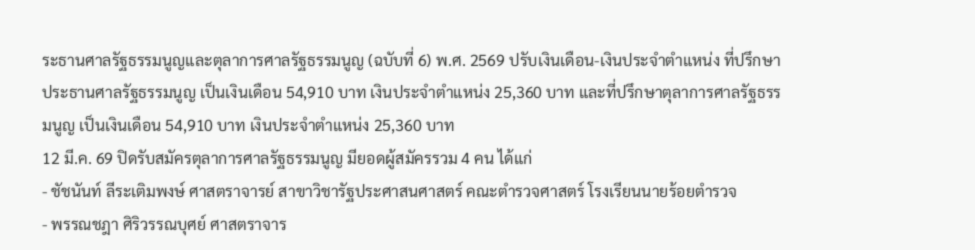ระธานศาลรัฐธรรมนูญและตุลาการศาลรัฐธรรมนูญ (ฉบับที่ 6) พ.ศ. 2569 ปรับเงินเดือน-เงินประจำตำแหน่ง ที่ปรึกษาประธานศาลรัฐธรรมนูญ เป็นเงินเดือน 54,910 บาท เงินประจำตำแหน่ง 25,360 บาท และที่ปรึกษาตุลาการศาลรัฐธรรมนูญ เป็นเงินเดือน 54,910 บาท เงินประจำตำแหน่ง 25,360 บาท
12 มี.ค. 69 ปิดรับสมัครตุลาการศาลรัฐธรรมนูญ มียอดผู้สมัครรวม 4 คน ได้แก่
- ชัชนันท์ ลีระเติมพงษ์ ศาสตราจารย์ สาขาวิชารัฐประศาสนศาสตร์ คณะตำรวจศาสตร์ โรงเรียนนายร้อยตำรวจ
- พรรณชฎา ศิริวรรณบุศย์ ศาสตราจาร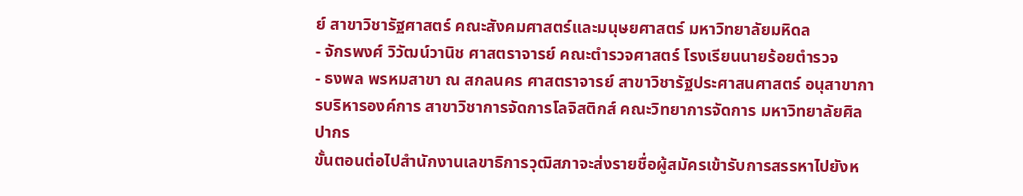ย์ สาขาวิชารัฐศาสตร์ คณะสังคมศาสตร์และมนุษยศาสตร์ มหาวิทยาลัยมหิดล
- จักรพงศ์ วิวัฒน์วานิช ศาสตราจารย์ คณะตำรวจศาสตร์ โรงเรียนนายร้อยตำรวจ
- ธงพล พรหมสาขา ณ สกลนคร ศาสตราจารย์ สาขาวิชารัฐประศาสนศาสตร์ อนุสาขาการบริหารองค์การ สาขาวิชาการจัดการโลจิสติกส์ คณะวิทยาการจัดการ มหาวิทยาลัยศิลปากร
ขั้นตอนต่อไปสำนักงานเลขาธิการวุฒิสภาจะส่งรายชื่อผู้สมัครเข้ารับการสรรหาไปยังห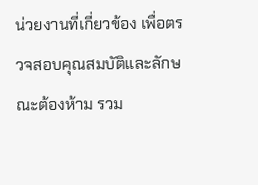น่วยงานที่เกี่ยวข้อง เพื่อตรวจสอบคุณสมบัติและลักษณะต้องห้าม รวม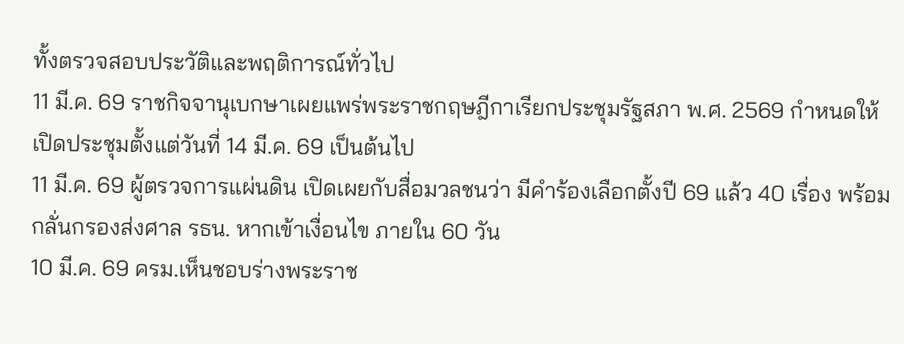ทั้งตรวจสอบประวัติและพฤติการณ์ทั่วไป
11 มี.ค. 69 ราชกิจจานุเบกษาเผยแพร่พระราชกฤษฎีกาเรียกประชุมรัฐสภา พ.ศ. 2569 กำหนดให้เปิดประชุมตั้งแต่วันที่ 14 มี.ค. 69 เป็นต้นไป
11 มี.ค. 69 ผู้ตรวจการแผ่นดิน เปิดเผยกับสื่อมวลชนว่า มีคำร้องเลือกตั้งปี 69 แล้ว 40 เรื่อง พร้อมกลั่นกรองส่งศาล รธน. หากเข้าเงื่อนไข ภายใน 60 วัน
10 มี.ค. 69 ครม.เห็นชอบร่างพระราช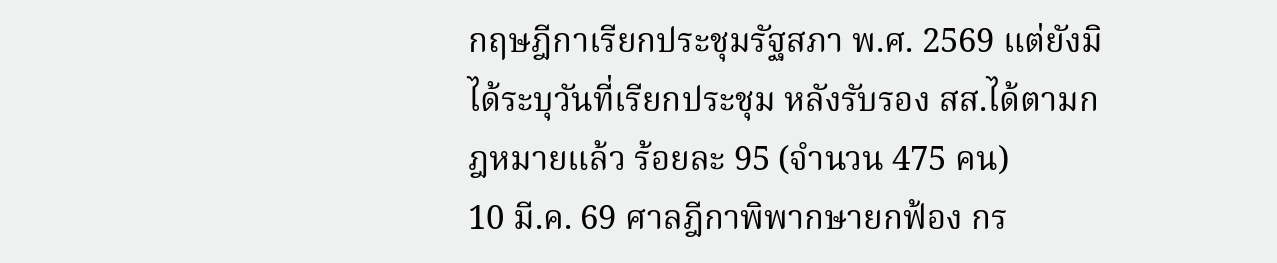กฤษฎีกาเรียกประชุมรัฐสภา พ.ศ. 2569 แต่ยังมิได้ระบุวันที่เรียกประชุม หลังรับรอง สส.ได้ตามกฎหมายแล้ว ร้อยละ 95 (จำนวน 475 คน)
10 มี.ค. 69 ศาลฎีกาพิพากษายกฟ้อง กร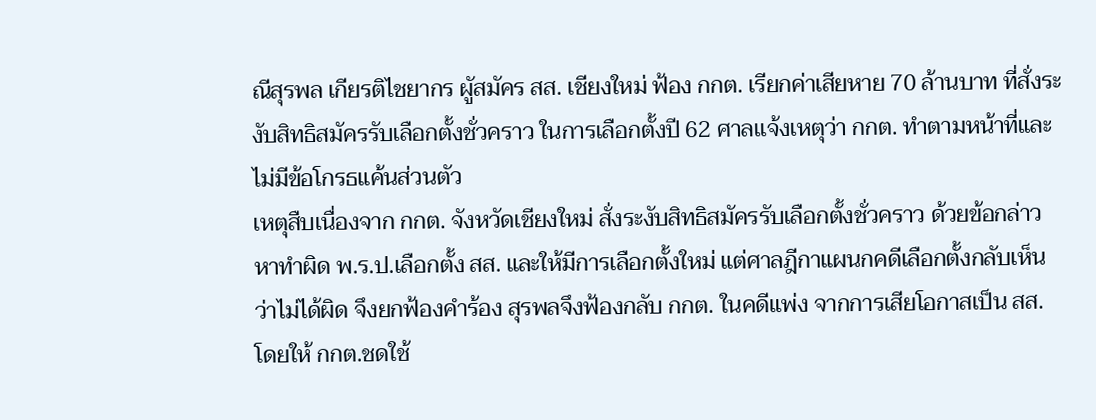ณีสุรพล เกียรติไชยากร ผูัสมัคร สส. เชียงใหม่ ฟ้อง กกต. เรียกค่าเสียหาย 70 ล้านบาท ที่สั่งระงับสิทธิสมัครรับเลือกตั้งชั่วคราว ในการเลือกตั้งปี 62 ศาลเเจ้งเหตุว่า กกต. ทำตามหน้าที่และไม่มีข้อโกรธแค้นส่วนตัว
เหตุสืบเนื่องจาก กกต. จังหวัดเชียงใหม่ สั่งระงับสิทธิสมัครรับเลือกตั้งชั่วคราว ด้วยข้อกล่าวหาทำผิด พ.ร.ป.เลือกตั้ง สส. และให้มีการเลือกตั้งใหม่ แต่ศาลฎีกาแผนกคดีเลือกตั้งกลับเห็นว่าไม่ได้ผิด จึงยกฟ้องคำร้อง สุรพลจึงฟ้องกลับ กกต. ในคดีแพ่ง จากการเสียโอกาสเป็น สส. โดยให้ กกต.ชดใช้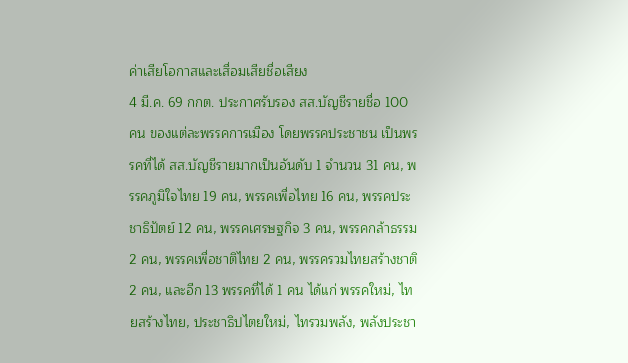ค่าเสียโอกาสและเสื่อมเสียชื่อเสียง
4 มี.ค. 69 กกต. ประกาศรับรอง สส.บัญชีรายชื่อ 100 คน ของแต่ละพรรคการเมือง โดยพรรคประชาชน เป็นพรรคที่ได้ สส.บัญชีรายมากเป็นอันดับ 1 จำนวน 31 คน, พรรคภูมิใจไทย 19 คน, พรรคเพื่อไทย 16 คน, พรรคประชาธิปัตย์ 12 คน, พรรคเศรษฐกิจ 3 คน, พรรคกล้าธรรม 2 คน, พรรคเพื่อชาติไทย 2 คน, พรรครวมไทยสร้างชาติ 2 คน, และอีก 13 พรรคที่ได้ 1 คน ได้แก่ พรรคใหม่, ไทยสร้างไทย, ประชาธิปไตยใหม่, ไทรวมพลัง, พลังประชา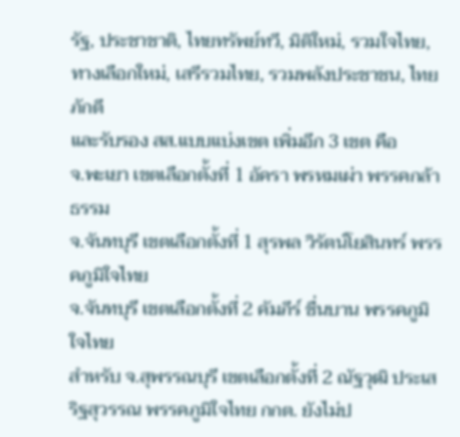รัฐ, ประชาชาติ, ไทยทรัพย์ทวี, มิติใหม่, รวมใจไทย, ทางเลือกใหม่, เสรีรวมไทย, รวมพลังประชาชน, ไทยภักดี
และรับรอง สส.แบบแบ่งเขต เพิ่มอีก 3 เขต คือ
จ.พะเยา เขตเลือกตั้งที่ 1 อัครา พรหมเผ่า พรรคกล้าธรรม
จ.จันทบุรี เขตเลือกตั้งที่ 1 สุรพล วิรัตน์โยสินทร์ พรรคภูมิใจไทย
จ.จันทบุรี เขตเลือกตั้งที่ 2 คัมภีร์ ชื่นบาน พรรคภูมิใจไทย
สำหรับ จ.สุพรรณบุรี เขตเลือกตั้งที่ 2 ณัฐวุฒิ ประเสริฐสุวรรณ พรรคภูมิใจไทย กกต. ยังไม่ป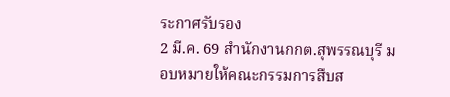ระกาศรับรอง
2 มี.ค. 69 สำนักงานกกต.สุพรรณบุรี มอบหมายให้คณะกรรมการสืบส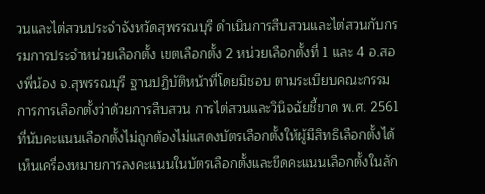วนและไต่สวนประจำจังหวัดสุพรรณบุรี ดำเนินการสืบสวนและไต่สวนกับกรรมการประจำหน่วยเลือกตั้ง เขตเลือกตั้ง 2 หน่วยเลือกตั้งที่ 1 และ 4 อ.สองพี่น้อง จ.สุพรรณบุรี ฐานปฏิบัติหน้าที่โดยมิชอบ ตามระเบียบคณะกรรมการการเลือกตั้งว่าด้วยการสืบสวน การไต่สวนและวินิจฉัยชี้ขาด พ.ศ. 2561 ที่นับคะแนนเลือกตั้งไม่ถูกต้องไม่แสดงบัตรเลือกตั้งให้ผู้มีสิทธิเลือกตั้งได้เห็นเครื่องหมายการลงคะแนนในบัตรเลือกตั้งและขีดคะแนนเลือกตั้งในลัก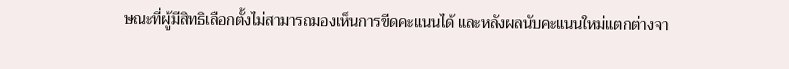ษณะที่ผู้มีสิทธิเลือกตั้งไม่สามารถมองเห็นการขีดคะแนนได้ และหลังผลนับคะแนนใหม่แตกต่างจา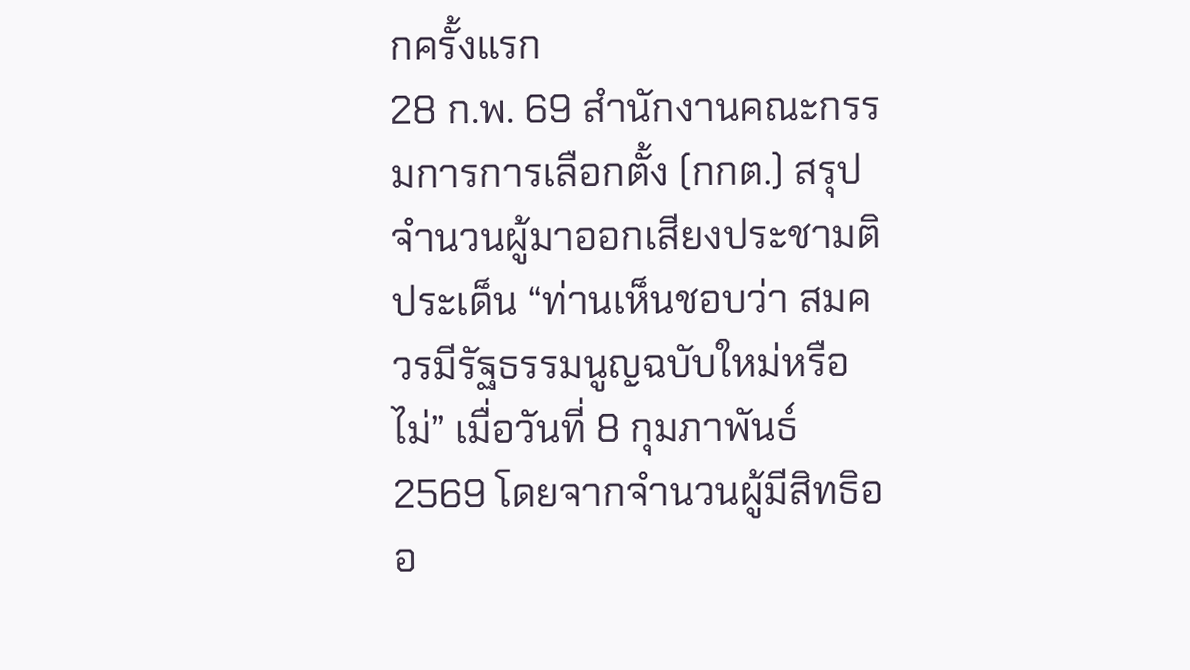กครั้งแรก
28 ก.พ. 69 สำนักงานคณะกรรมการการเลือกตั้ง (กกต.) สรุปจำนวนผู้มาออกเสียงประชามติ ประเด็น “ท่านเห็นชอบว่า สมควรมีรัฐธรรมนูญฉบับใหม่หรือไม่” เมื่อวันที่ 8 กุมภาพันธ์ 2569 โดยจากจำนวนผู้มีสิทธิออ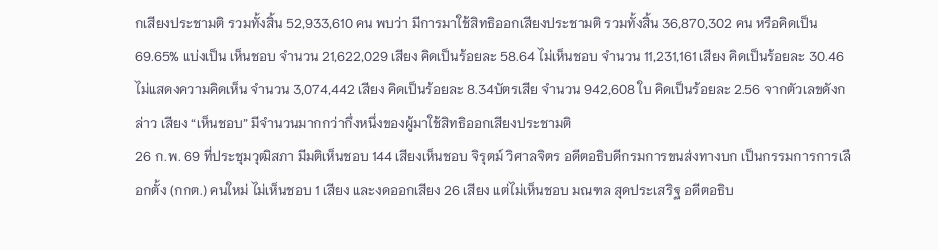กเสียงประชามติ รวมทั้งสิ้น 52,933,610 คน พบว่า มีการมาใช้สิทธิออกเสียงประชามติ รวมทั้งสิ้น 36,870,302 คน หรือคิดเป็น 69.65% แบ่งเป็น เห็นชอบ จำนวน 21,622,029 เสียง คิดเป็นร้อยละ 58.64 ไม่เห็นชอบ จำนวน 11,231,161 เสียง คิดเป็นร้อยละ 30.46 ไม่แสดงความคิดเห็น จำนวน 3,074,442 เสียง คิดเป็นร้อยละ 8.34บัตรเสีย จำนวน 942,608 ใบ คิดเป็นร้อยละ 2.56 จากตัวเลขดังกล่าว เสียง “เห็นชอบ” มีจำนวนมากกว่ากึ่งหนึ่งของผู้มาใช้สิทธิออกเสียงประชามติ
26 ก.พ. 69 ที่ประชุมวุฒิสภา มีมติเห็นชอบ 144 เสียงเห็นชอบ จิรุตม์ วิศาลจิตร อดีตอธิบดีกรมการขนส่งทางบก เป็นกรรมการการเลือกตั้ง (กกต.) คนใหม่ ไม่เห็นชอบ 1 เสียง และงดออกเสียง 26 เสียง แต่ไม่เห็นชอบ มณฑล สุดประเสริฐ อดีตอธิบ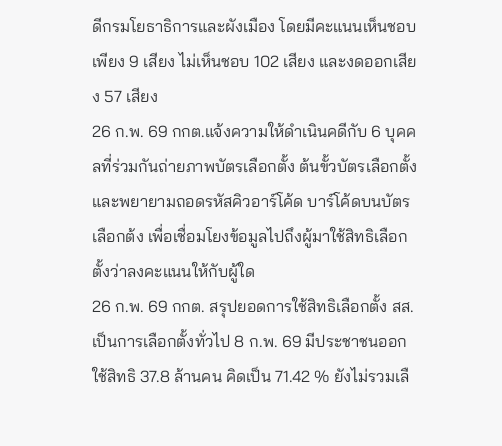ดีกรมโยธาธิการและผังเมือง โดยมีคะแนนเห็นชอบเพียง 9 เสียง ไม่เห็นชอบ 102 เสียง และงดออกเสียง 57 เสียง
26 ก.พ. 69 กกต.แจ้งความให้ดำเนินคดีกับ 6 บุคคลที่ร่วมกันถ่ายภาพบัตรเลือกตั้ง ต้นขั้วบัตรเลือกตั้ง และพยายามถอดรหัสคิวอาร์โค้ด บาร์โค้ดบนบัตรเลือกต้ง เพื่อเชื่อมโยงข้อมูลไปถึงผู้มาใช้สิทธิเลือกตั้งว่าลงคะแนนให้กับผู้ใด
26 ก.พ. 69 กกต. สรุปยอดการใช้สิทธิเลือกตั้ง สส. เป็นการเลือกตั้งทั่วไป 8 ก.พ. 69 มีประชาชนออกใช้สิทธิ 37.8 ล้านคน คิดเป็น 71.42 % ยังไม่รวมเลื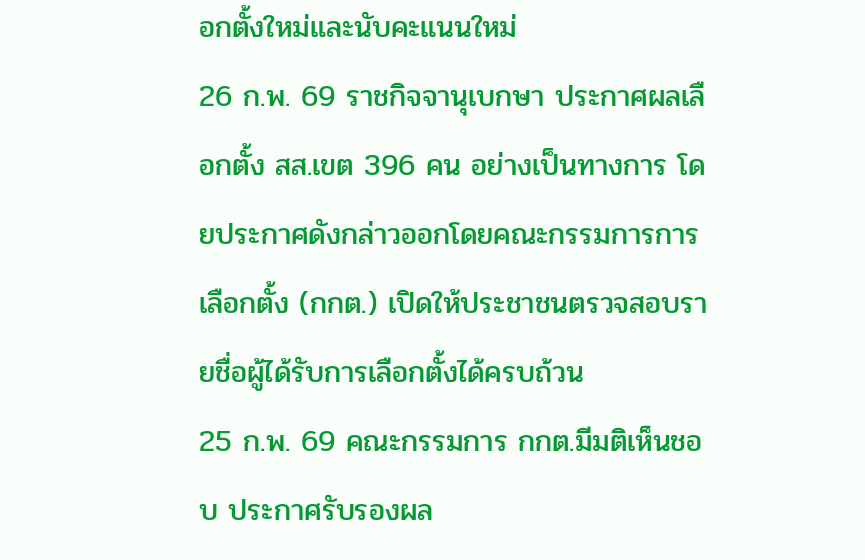อกตั้งใหม่และนับคะแนนใหม่
26 ก.พ. 69 ราชกิจจานุเบกษา ประกาศผลเลือกตั้ง สส.เขต 396 คน อย่างเป็นทางการ โดยประกาศดังกล่าวออกโดยคณะกรรมการการเลือกตั้ง (กกต.) เปิดให้ประชาชนตรวจสอบรายชื่อผู้ได้รับการเลือกตั้งได้ครบถ้วน
25 ก.พ. 69 คณะกรรมการ กกต.มีมติเห็นชอบ ประกาศรับรองผล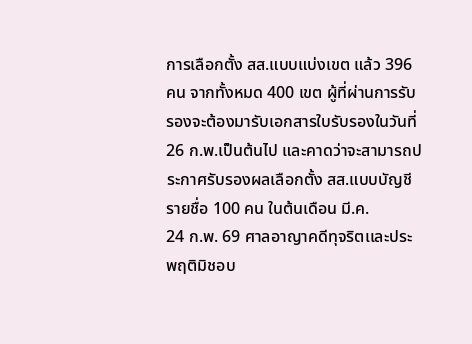การเลือกตั้ง สส.แบบแบ่งเขต แล้ว 396 คน จากทั้งหมด 400 เขต ผู้ที่ผ่านการรับรองจะต้องมารับเอกสารใบรับรองในวันที่ 26 ก.พ.เป็นต้นไป และคาดว่าจะสามารถประกาศรับรองผลเลือกตั้ง สส.แบบบัญชีรายชื่อ 100 คน ในต้นเดือน มี.ค.
24 ก.พ. 69 ศาลอาญาคดีทุจริตเเละประพฤติมิชอบ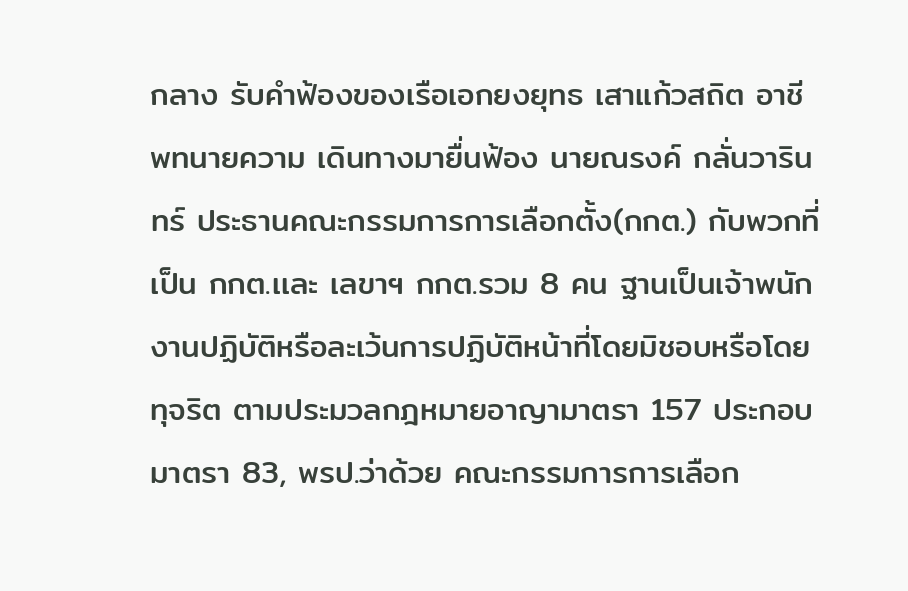กลาง รับคำฟ้องของเรือเอกยงยุทธ เสาแก้วสถิต อาชีพทนายความ เดินทางมายื่นฟ้อง นายณรงค์ กลั่นวารินทร์ ประธานคณะกรรมการการเลือกตั้ง(กกต.) กับพวกที่เป็น กกต.เเละ เลขาฯ กกต.รวม 8 คน ฐานเป็นเจ้าพนักงานปฏิบัติหรือละเว้นการปฏิบัติหน้าที่โดยมิชอบหรือโดยทุจริต ตามประมวลกฎหมายอาญามาตรา 157 ประกอบมาตรา 83, พรป.ว่าด้วย คณะกรรมการการเลือก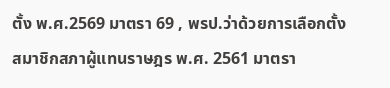ตั้ง พ.ศ.2569 มาตรา 69 , พรป.ว่าด้วยการเลือกตั้งสมาชิกสภาผู้แทนราษฎร พ.ศ. 2561 มาตรา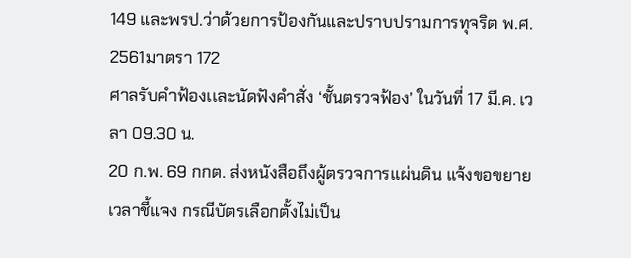149 และพรป.ว่าด้วยการป้องกันและปราบปรามการทุจริต พ.ศ. 2561มาตรา 172
ศาลรับคำฟ้องเเละนัดฟังคำสั่ง ‘ชั้นตรวจฟ้อง’ ในวันที่ 17 มี.ค. เวลา 09.30 น.
20 ก.พ. 69 กกต. ส่งหนังสือถึงผู้ตรวจการแผ่นดิน แจ้งขอขยายเวลาชี้แจง กรณีบัตรเลือกตั้งไม่เป็น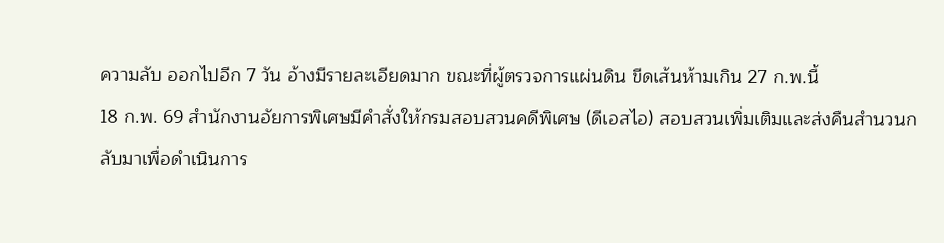ความลับ ออกไปอีก 7 วัน อ้างมีรายละเอียดมาก ขณะที่ผู้ตรวจการแผ่นดิน ขีดเส้นห้ามเกิน 27 ก.พ.นี้
18 ก.พ. 69 สำนักงานอัยการพิเศษมีคำสั่งให้กรมสอบสวนคดีพิเศษ (ดีเอสไอ) สอบสวนเพิ่มเติมและส่งคืนสำนวนกลับมาเพื่อดำเนินการ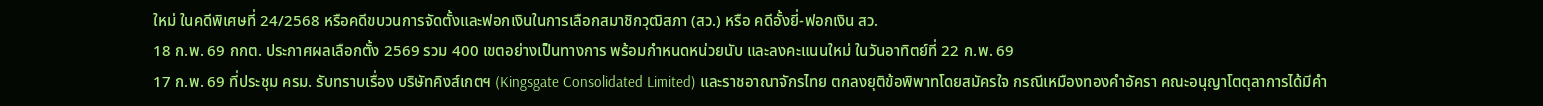ใหม่ ในคดีพิเศษที่ 24/2568 หรือคดีขบวนการจัดตั้งและฟอกเงินในการเลือกสมาชิกวุฒิสภา (สว.) หรือ คดีอั้งยี่-ฟอกเงิน สว.
18 ก.พ. 69 กกต. ประกาศผลเลือกตั้ง 2569 รวม 400 เขตอย่างเป็นทางการ พร้อมกำหนดหน่วยนับ และลงคะแนนใหม่ ในวันอาทิตย์ที่ 22 ก.พ. 69
17 ก.พ. 69 ที่ประชุม ครม. รับทราบเรื่อง บริษัทคิงส์เกตฯ (Kingsgate Consolidated Limited) และราชอาณาจักรไทย ตกลงยุติข้อพิพาทโดยสมัครใจ กรณีเหมืองทองคำอัครา คณะอนุญาโตตุลาการได้มีคำ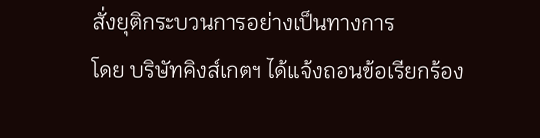สั่งยุติกระบวนการอย่างเป็นทางการ
โดย บริษัทคิงส์เกตฯ ได้แจ้งถอนข้อเรียกร้อง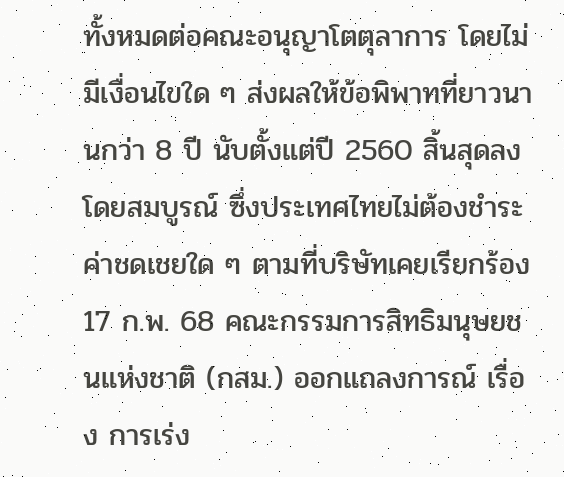ทั้งหมดต่อคณะอนุญาโตตุลาการ โดยไม่มีเงื่อนไขใด ๆ ส่งผลให้ข้อพิพาทที่ยาวนานกว่า 8 ปี นับตั้งแต่ปี 2560 สิ้นสุดลงโดยสมบูรณ์ ซึ่งประเทศไทยไม่ต้องชำระค่าชดเชยใด ๆ ตามที่บริษัทเคยเรียกร้อง
17 ก.พ. 68 คณะกรรมการสิทธิมนุษยชนแห่งชาติ (กสม.) ออกแถลงการณ์ เรื่อง การเร่ง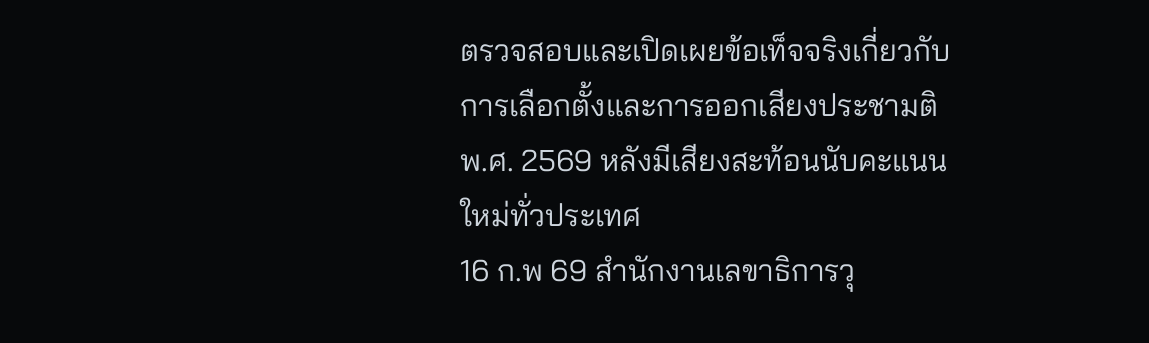ตรวจสอบและเปิดเผยข้อเท็จจริงเกี่ยวกับการเลือกตั้งและการออกเสียงประชามติ พ.ศ. 2569 หลังมีเสียงสะท้อนนับคะแนนใหม่ทั่วประเทศ
16 ก.พ 69 สำนักงานเลขาธิการวุ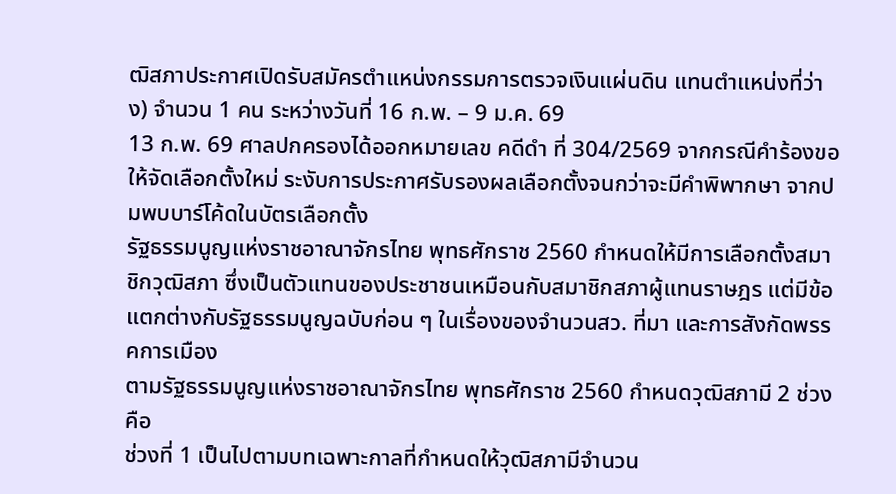ฒิสภาประกาศเปิดรับสมัครตำแหน่งกรรมการตรวจเงินแผ่นดิน แทนตำแหน่งที่ว่าง) จำนวน 1 คน ระหว่างวันที่ 16 ก.พ. – 9 ม.ค. 69
13 ก.พ. 69 ศาลปกครองได้ออกหมายเลข คดีดำ ที่ 304/2569 จากกรณีคำร้องขอให้จัดเลือกตั้งใหม่ ระงับการประกาศรับรองผลเลือกตั้งจนกว่าจะมีคำพิพากษา จากปมพบบาร์โค้ดในบัตรเลือกตั้ง
รัฐธรรมนูญแห่งราชอาณาจักรไทย พุทธศักราช 2560 กำหนดให้มีการเลือกตั้งสมาชิกวุฒิสภา ซึ่งเป็นตัวแทนของประชาชนเหมือนกับสมาชิกสภาผู้แทนราษฎร แต่มีข้อแตกต่างกับรัฐธรรมนูญฉบับก่อน ๆ ในเรื่องของจำนวนสว. ที่มา และการสังกัดพรรคการเมือง
ตามรัฐธรรมนูญแห่งราชอาณาจักรไทย พุทธศักราช 2560 กําหนดวุฒิสภามี 2 ช่วง คือ
ช่วงที่ 1 เป็นไปตามบทเฉพาะกาลที่กําหนดให้วุฒิสภามีจํานวน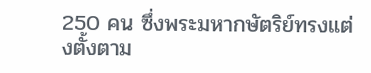250 คน ซึ่งพระมหากษัตริย์ทรงแต่งตั้งตาม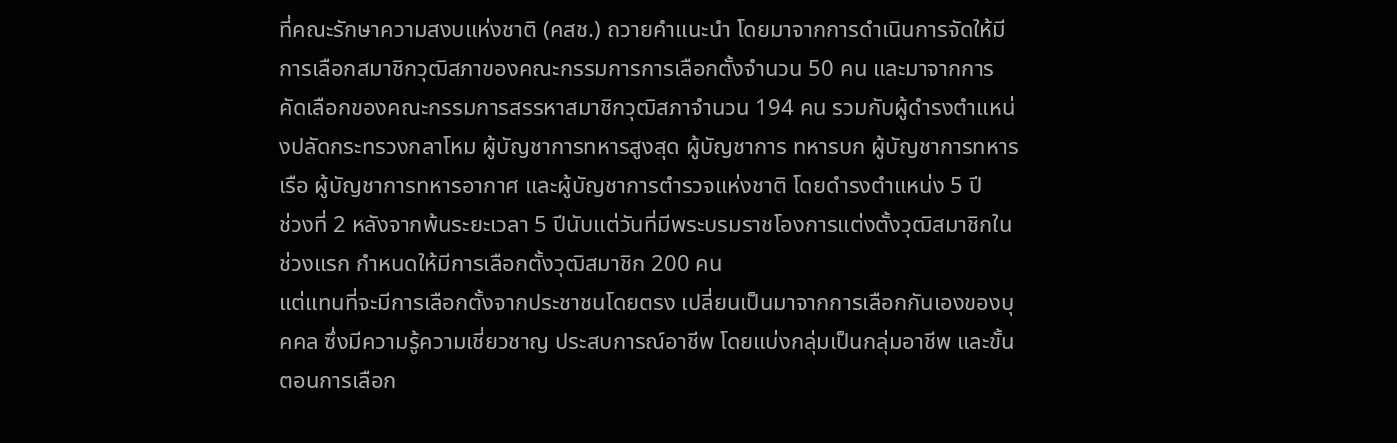ที่คณะรักษาความสงบแห่งชาติ (คสช.) ถวายคําแนะนํา โดยมาจากการดําเนินการจัดให้มีการเลือกสมาชิกวุฒิสภาของคณะกรรมการการเลือกตั้งจํานวน 50 คน และมาจากการคัดเลือกของคณะกรรมการสรรหาสมาชิกวุฒิสภาจํานวน 194 คน รวมกับผู้ดํารงตําแหน่งปลัดกระทรวงกลาโหม ผู้บัญชาการทหารสูงสุด ผู้บัญชาการ ทหารบก ผู้บัญชาการทหารเรือ ผู้บัญชาการทหารอากาศ และผู้บัญชาการตํารวจแห่งชาติ โดยดำรงตำแหน่ง 5 ปี
ช่วงที่ 2 หลังจากพ้นระยะเวลา 5 ปีนับแต่วันที่มีพระบรมราชโองการแต่งตั้งวุฒิสมาชิกในช่วงแรก กำหนดให้มีการเลือกตั้งวุฒิสมาชิก 200 คน
แต่แทนที่จะมีการเลือกตั้งจากประชาชนโดยตรง เปลี่ยนเป็นมาจากการเลือกกันเองของบุคคล ซึ่งมีความรู้ความเชี่ยวชาญ ประสบการณ์อาชีพ โดยแบ่งกลุ่มเป็นกลุ่มอาชีพ และขั้นตอนการเลือก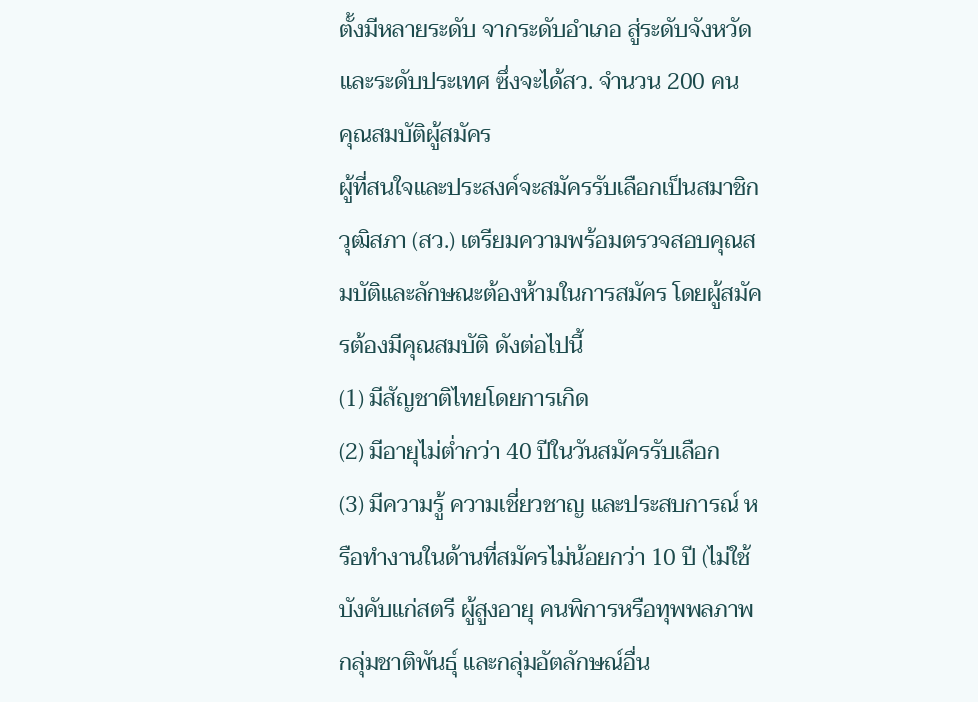ตั้งมีหลายระดับ จากระดับอำเภอ สู่ระดับจังหวัดและระดับประเทศ ซึ่งจะได้สว. จำนวน 200 คน
คุณสมบัติผู้สมัคร
ผู้ที่สนใจและประสงค์จะสมัครรับเลือกเป็นสมาชิกวุฒิสภา (สว.) เตรียมความพร้อมตรวจสอบคุณสมบัติและลักษณะต้องห้ามในการสมัคร โดยผู้สมัครต้องมีคุณสมบัติ ดังต่อไปนี้
(1) มีสัญชาติไทยโดยการเกิด
(2) มีอายุไม่ต่ำกว่า 40 ปีในวันสมัครรับเลือก
(3) มีความรู้ ความเชี่ยวชาญ และประสบการณ์ หรือทำงานในด้านที่สมัครไม่น้อยกว่า 10 ปี (ไม่ใช้บังคับแก่สตรี ผู้สูงอายุ คนพิการหรือทุพพลภาพ กลุ่มชาติพันธุ์ และกลุ่มอัตลักษณ์อื่น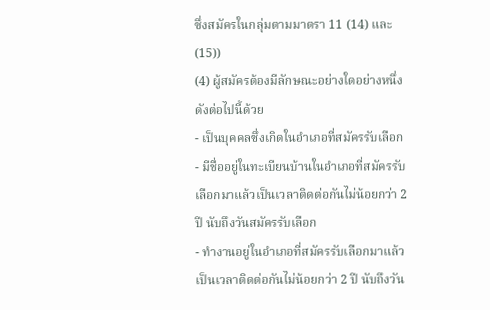ซึ่งสมัครในกลุ่มตามมาตรา 11 (14) และ (15))
(4) ผู้สมัครต้องมีลักษณะอย่างใดอย่างหนึ่งดังต่อไปนี้ด้วย
- เป็นบุคคลซึ่งเกิดในอำเภอที่สมัครรับเลือก
- มีชื่ออยู่ในทะเบียนบ้านในอำเภอที่สมัครรับเลือกมาแล้วเป็นเวลาติดต่อกันไม่น้อยกว่า 2 ปี นับถึงวันสมัครรับเลือก
- ทำงานอยู่ในอำเภอที่สมัครรับเลือกมาแล้วเป็นเวลาติดต่อกันไม่น้อยกว่า 2 ปี นับถึงวัน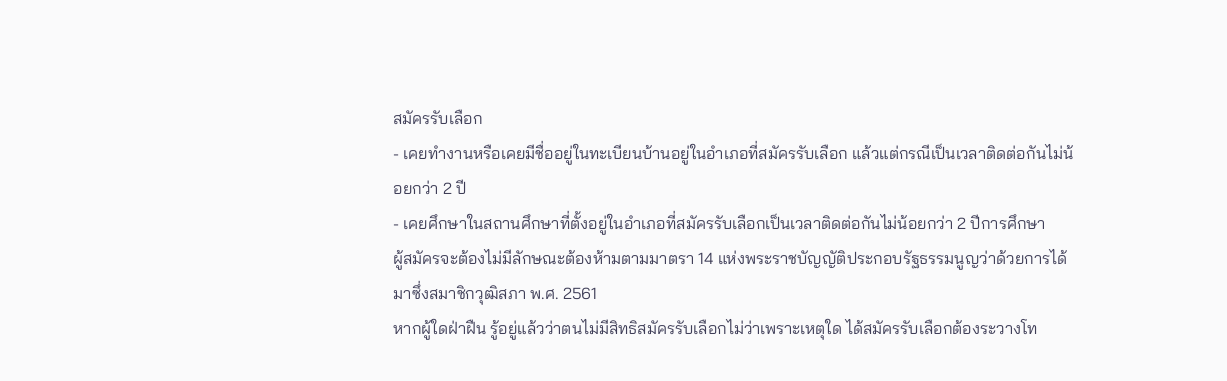สมัครรับเลือก
- เคยทำงานหรือเคยมีชื่ออยู่ในทะเบียนบ้านอยู่ในอำเภอที่สมัครรับเลือก แล้วแต่กรณีเป็นเวลาติดต่อกันไม่น้อยกว่า 2 ปี
- เคยศึกษาในสถานศึกษาที่ตั้งอยู่ในอำเภอที่สมัครรับเลือกเป็นเวลาติดต่อกันไม่น้อยกว่า 2 ปีการศึกษา
ผู้สมัครจะต้องไม่มีลักษณะต้องห้ามตามมาตรา 14 แห่งพระราชบัญญัติประกอบรัฐธรรมนูญว่าด้วยการได้มาซึ่งสมาชิกวุฒิสภา พ.ศ. 2561
หากผู้ใดฝ่าฝืน รู้อยู่แล้วว่าตนไม่มีสิทธิสมัครรับเลือกไม่ว่าเพราะเหตุใด ได้สมัครรับเลือกต้องระวางโท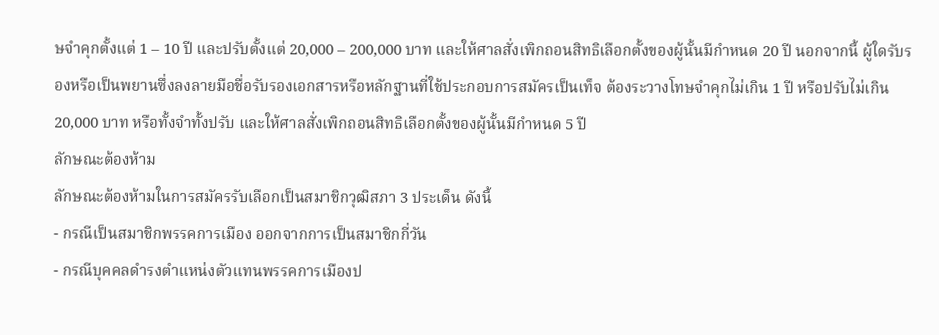ษจำคุกตั้งแต่ 1 – 10 ปี และปรับตั้งแต่ 20,000 – 200,000 บาท และให้ศาลสั่งเพิกถอนสิทธิเลือกตั้งของผู้นั้นมีกำหนด 20 ปี นอกจากนี้ ผู้ใดรับรองหรือเป็นพยานซึ่งลงลายมือชื่อรับรองเอกสารหรือหลักฐานที่ใช้ประกอบการสมัครเป็นเท็จ ต้องระวางโทษจำคุกไม่เกิน 1 ปี หรือปรับไม่เกิน 20,000 บาท หรือทั้งจำทั้งปรับ และให้ศาลสั่งเพิกถอนสิทธิเลือกตั้งของผู้นั้นมีกำหนด 5 ปี
ลักษณะต้องห้าม
ลักษณะต้องห้ามในการสมัครรับเลือกเป็นสมาชิกวุฒิสภา 3 ประเด็น ดังนี้
- กรณีเป็นสมาชิกพรรคการเมือง ออกจากการเป็นสมาชิกกี่วัน
- กรณีบุคคลดำรงตำแหน่งตัวแทนพรรคการเมืองป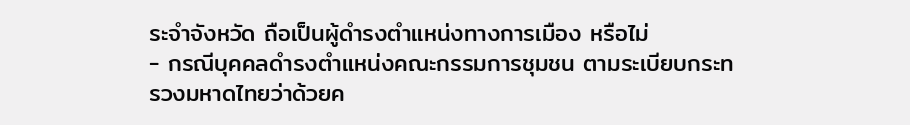ระจำจังหวัด ถือเป็นผู้ดำรงตำแหน่งทางการเมือง หรือไม่
- กรณีบุคคลดำรงตำแหน่งคณะกรรมการชุมชน ตามระเบียบกระทรวงมหาดไทยว่าด้วยค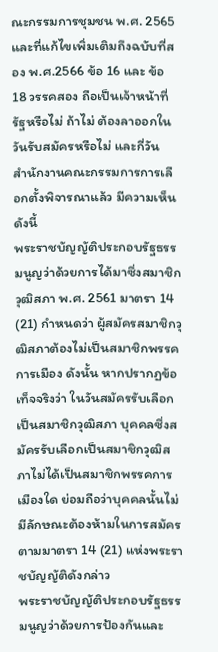ณะกรรมการชุมชน พ.ศ. 2565 และที่แก้ไขเพิ่มเติมถึงฉบับที่สอง พ.ศ.2566 ข้อ 16 และ ข้อ 18 วรรคสอง ถือเป็นเจ้าหน้าที่รัฐหรือไม่ ถ้าไม่ ต้องลาออกในวันรับสมัครหรือไม่ และกี่วัน
สำนักงานคณะกรรมการการเลือกตั้งพิจารณาแล้ว มีความเห็นดังนี้
พระราชบัญญัติประกอบรัฐธรรมนูญว่าด้วยการได้มาซึ่งสมาชิกวุฒิสภา พ.ศ. 2561 มาตรา 14 (21) กำหนดว่า ผู้สมัครสมาชิกวุฒิสภาต้องไม่เป็นสมาชิกพรรคการเมือง ดังนั้น หากปรากฏข้อเท็จจริงว่า ในวันสมัครรับเลือกเป็นสมาชิกวุฒิสภา บุคคลซึ่งสมัครรับเลือกเป็นสมาชิกวุฒิสภาไม่ได้เป็นสมาชิกพรรคการเมืองใด ย่อมถือว่าบุคคลนั้นไม่มีลักษณะต้องห้ามในการสมัครตามมาตรา 14 (21) แห่งพระราชบัญญัติดังกล่าว
พระราชบัญญัติประกอบรัฐธรรมนูญว่าด้วยการป้องกันและ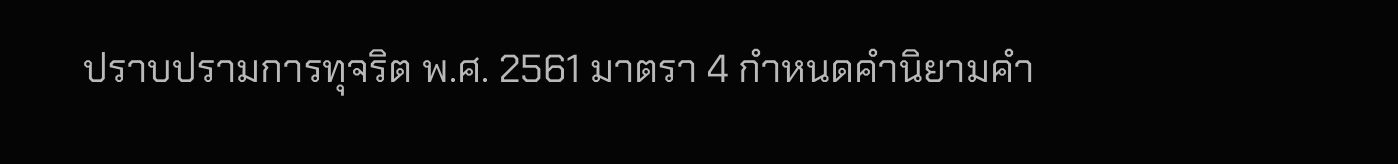ปราบปรามการทุจริต พ.ศ. 2561 มาตรา 4 กำหนดคำนิยามคำ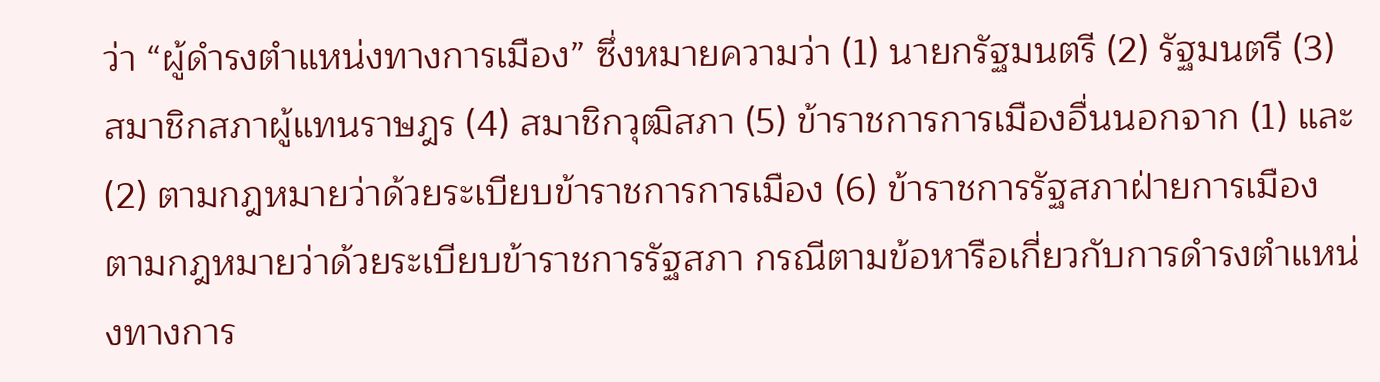ว่า “ผู้ดำรงตำแหน่งทางการเมือง” ซึ่งหมายความว่า (1) นายกรัฐมนตรี (2) รัฐมนตรี (3) สมาชิกสภาผู้แทนราษฎร (4) สมาชิกวุฒิสภา (5) ข้าราชการการเมืองอื่นนอกจาก (1) และ (2) ตามกฎหมายว่าด้วยระเบียบข้าราชการการเมือง (6) ข้าราชการรัฐสภาฝ่ายการเมือง ตามกฎหมายว่าด้วยระเบียบข้าราชการรัฐสภา กรณีตามข้อหารือเกี่ยวกับการดำรงตำแหน่งทางการ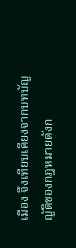เมือง จึงเทียบเคียงจากบทบัญญัติของกฎหมายดังก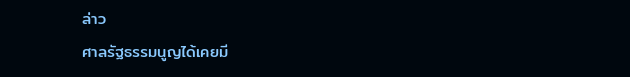ล่าว
ศาลรัฐธรรมนูญได้เคยมี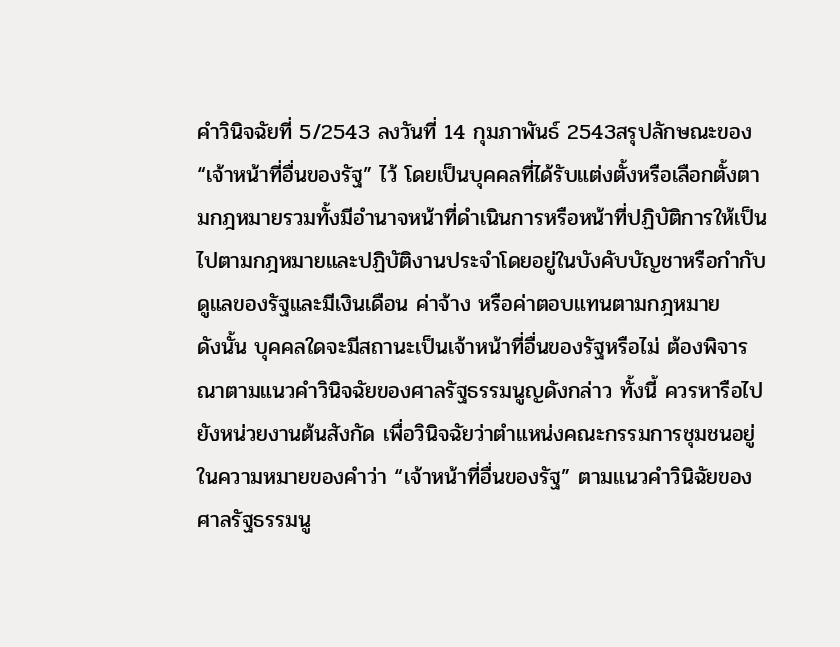คำวินิจฉัยที่ 5/2543 ลงวันที่ 14 กุมภาพันธ์ 2543สรุปลักษณะของ “เจ้าหน้าที่อื่นของรัฐ” ไว้ โดยเป็นบุคคลที่ได้รับแต่งตั้งหรือเลือกตั้งตามกฎหมายรวมทั้งมีอำนาจหน้าที่ดำเนินการหรือหน้าที่ปฏิบัติการให้เป็นไปตามกฎหมายและปฏิบัติงานประจำโดยอยู่ในบังคับบัญชาหรือกำกับดูแลของรัฐและมีเงินเดือน ค่าจ้าง หรือค่าตอบแทนตามกฎหมาย
ดังนั้น บุคคลใดจะมีสถานะเป็นเจ้าหน้าที่อื่นของรัฐหรือไม่ ต้องพิจารณาตามแนวคำวินิจฉัยของศาลรัฐธรรมนูญดังกล่าว ทั้งนี้ ควรหารือไปยังหน่วยงานต้นสังกัด เพื่อวินิจฉัยว่าตำแหน่งคณะกรรมการชุมชนอยู่ในความหมายของคำว่า “เจ้าหน้าที่อื่นของรัฐ” ตามแนวคำวินิฉัยของศาลรัฐธรรมนู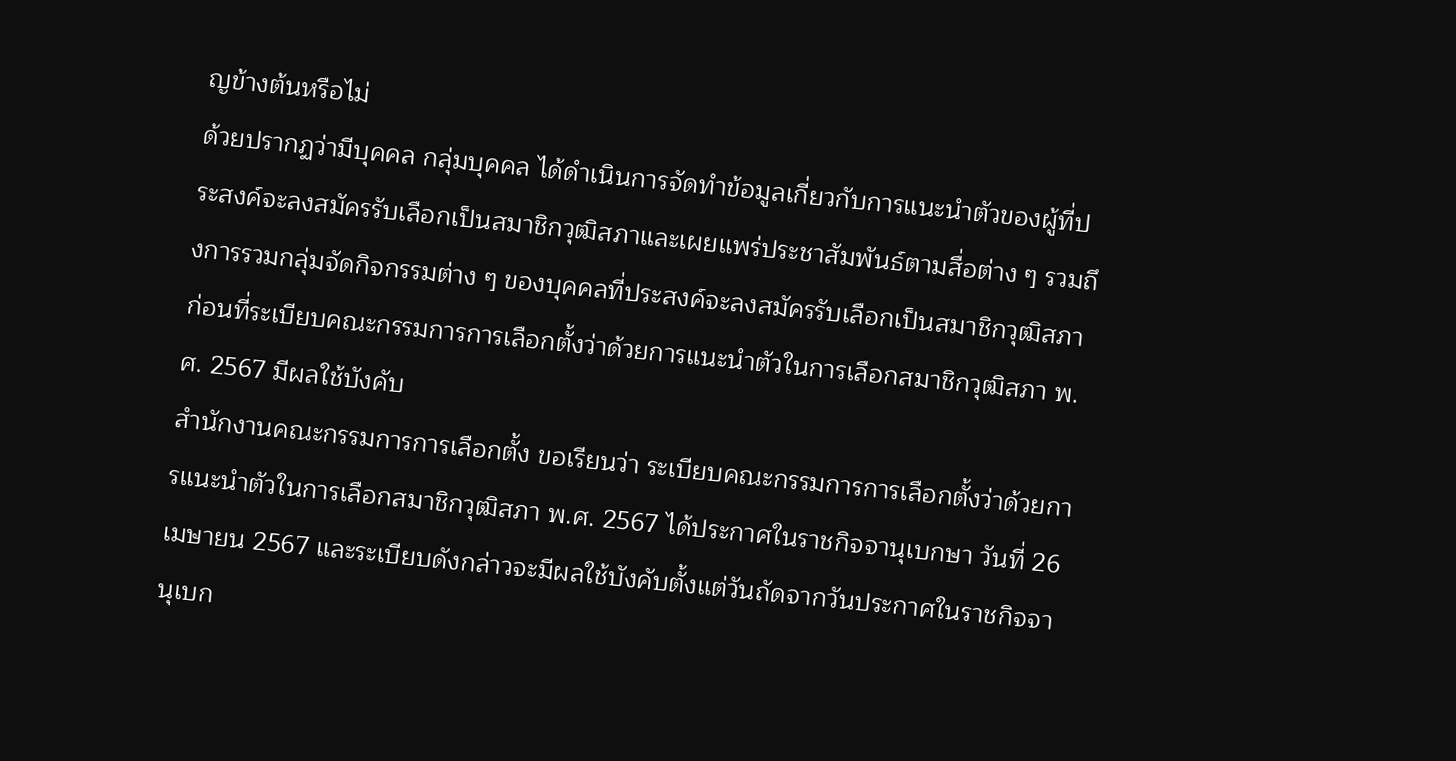ญข้างต้นหรือไม่
ด้วยปรากฏว่ามีบุคคล กลุ่มบุคคล ได้ดำเนินการจัดทำข้อมูลเกี่ยวกับการแนะนำตัวของผู้ที่ประสงค์จะลงสมัครรับเลือกเป็นสมาชิกวุฒิสภาและเผยแพร่ประชาสัมพันธ์ตามสื่อต่าง ๆ รวมถึงการรวมกลุ่มจัดกิจกรรมต่าง ๆ ของบุคคลที่ประสงค์จะลงสมัครรับเลือกเป็นสมาชิกวุฒิสภา ก่อนที่ระเบียบคณะกรรมการการเลือกตั้งว่าด้วยการแนะนำตัวในการเลือกสมาชิกวุฒิสภา พ.ศ. 2567 มีผลใช้บังคับ
สำนักงานคณะกรรมการการเลือกตั้ง ขอเรียนว่า ระเบียบคณะกรรมการการเลือกตั้งว่าด้วยการแนะนำตัวในการเลือกสมาชิกวุฒิสภา พ.ศ. 2567 ได้ประกาศในราชกิจจานุเบกษา วันที่ 26 เมษายน 2567 และระเบียบดังกล่าวจะมีผลใช้บังคับตั้งแต่วันถัดจากวันประกาศในราชกิจจานุเบก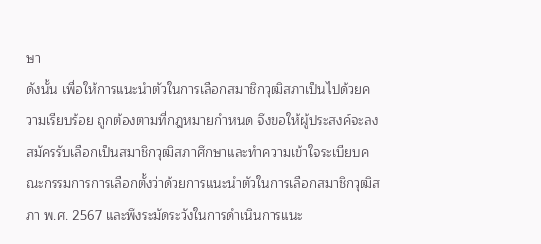ษา
ดังนั้น เพื่อให้การแนะนำตัวในการเลือกสมาชิกวุฒิสภาเป็นไปด้วยความเรียบร้อย ถูกต้องตามที่กฎหมายกำหนด จึงขอให้ผู้ประสงค์จะลงสมัครรับเลือกเป็นสมาชิกวุฒิสภาศึกษาและทำความเข้าใจระเบียบคณะกรรมการการเลือกตั้งว่าด้วยการแนะนำตัวในการเลือกสมาชิกวุฒิสภา พ.ศ. 2567 และพึงระมัดระวังในการดำเนินการแนะ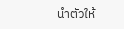นำตัวให้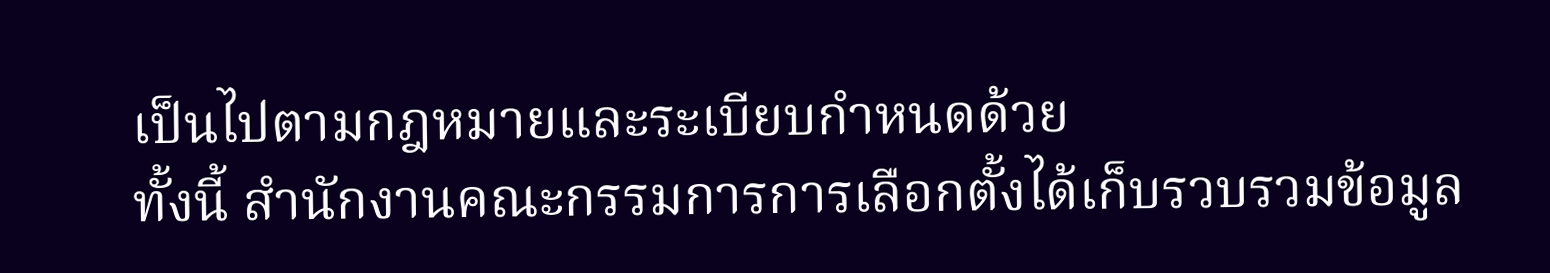เป็นไปตามกฎหมายและระเบียบกำหนดด้วย
ทั้งนี้ สำนักงานคณะกรรมการการเลือกตั้งได้เก็บรวบรวมข้อมูล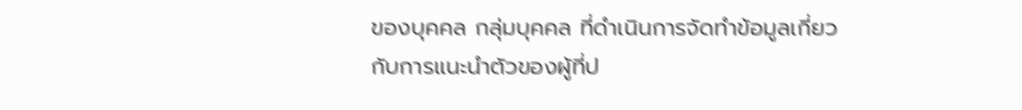ของบุคคล กลุ่มบุคคล ที่ดำเนินการจัดทำข้อมูลเกี่ยวกับการแนะนำตัวของผู้ที่ป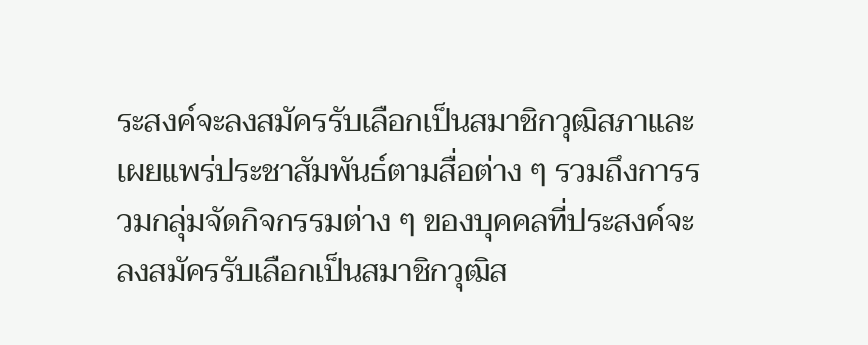ระสงค์จะลงสมัครรับเลือกเป็นสมาชิกวุฒิสภาและเผยแพร่ประชาสัมพันธ์ตามสื่อต่าง ๆ รวมถึงการรวมกลุ่มจัดกิจกรรมต่าง ๆ ของบุคคลที่ประสงค์จะลงสมัครรับเลือกเป็นสมาชิกวุฒิส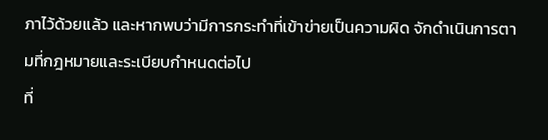ภาไว้ด้วยแล้ว และหากพบว่ามีการกระทำที่เข้าข่ายเป็นความผิด จักดำเนินการตามที่กฎหมายและระเบียบกำหนดต่อไป
ที่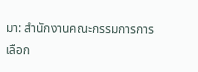มา: สำนักงานคณะกรรมการการเลือก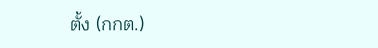ตั้ง (กกต.)